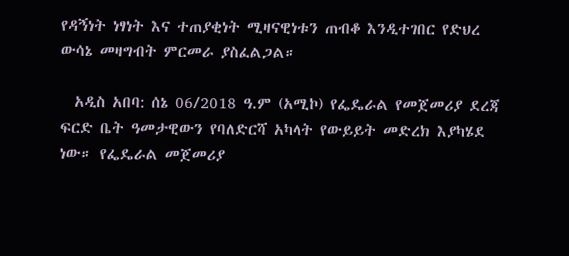የዳኝነት ነፃነት እና ተጠያቂነት ሚዛናዊነቱን ጠብቆ እንዲተገበር የድህረ ውሳኔ መዛግብት ምርመራ ያስፈልጋል።

  አዲስ አበባ: ሰኔ 06/2018 ዓ.ም (አሚኮ) የፌዴራል የመጀመሪያ ደረጃ ፍርድ ቤት ዓመታዊውን የባለድርሻ አካላት የውይይት መድረክ እያካሄደ ነው። የፌዴራል መጀመሪያ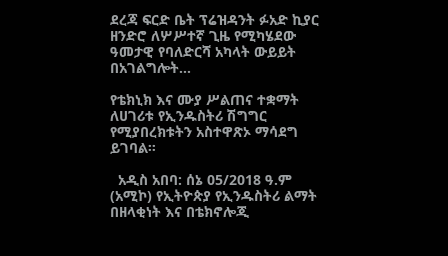ደረጃ ፍርድ ቤት ፕሬዝዳንት ፉአድ ኪያር ዘንድሮ ለሦሥተኛ ጊዜ የሚካሄደው ዓመታዊ የባለድርሻ አካላት ውይይት በአገልግሎት...

የቴክኒክ እና ሙያ ሥልጠና ተቋማት ለሀገሪቱ የኢንዱስትሪ ሽግግር የሚያበረክቱትን አስተዋጽኦ ማሳደግ ይገባል።

  አዲስ አበባ: ሰኔ 05/2018 ዓ.ም (አሚኮ) የኢትዮጵያ የኢንዱስትሪ ልማት በዘላቂነት እና በቴክኖሎጂ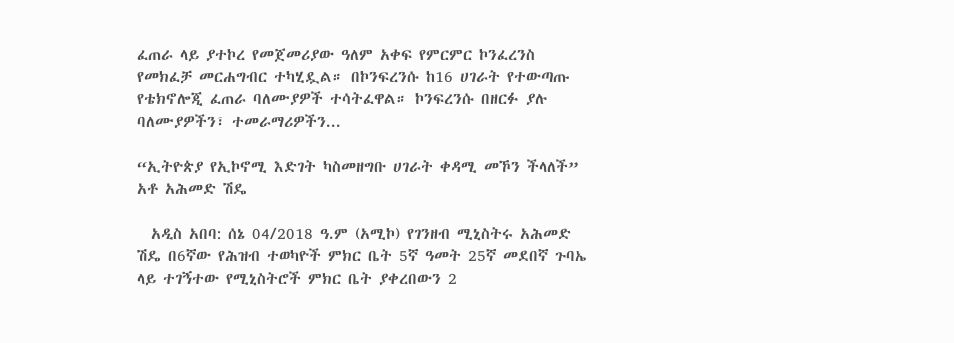ፈጠራ ላይ ያተኮረ የመጀመሪያው ዓለም አቀፍ የምርምር ኮንፈረንስ የመክፈቻ መርሐግብር ተካሂዷል። በኮንፍረንሱ ከ16 ሀገራት የተውጣጡ የቴክኖሎጂ ፈጠራ ባለሙያዎች ተሳትፈዋል። ኮንፍረንሱ በዘርፉ ያሉ ባለሙያዎችን፣ ተመራማሪዎችን...

“ኢትዮጵያ የኢኮኖሚ እድገት ካስመዘግቡ ሀገራት ቀዳሚ መኾን ችላለች” አቶ አሕመድ ሽዴ

  አዲስ አበባ: ሰኔ 04/2018 ዓ.ም (አሚኮ) የገንዘብ ሚኒስትሩ አሕመድ ሽዴ በ6ኛው የሕዝብ ተወካዮች ምክር ቤት 5ኛ ዓመት 25ኛ መደበኛ ጉባኤ ላይ ተገኝተው የሚኒስትሮች ምክር ቤት ያቀረበውን 2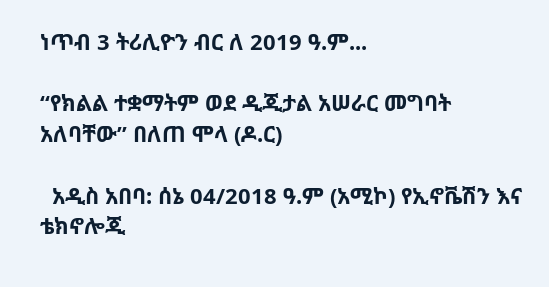ነጥብ 3 ትሪሊዮን ብር ለ 2019 ዓ.ም...

“የክልል ተቋማትም ወደ ዲጂታል አሠራር መግባት አለባቸው” በለጠ ሞላ (ዶ.ር)

  አዲስ አበባ: ሰኔ 04/2018 ዓ.ም (አሚኮ) የኢኖቬሽን እና ቴክኖሎጂ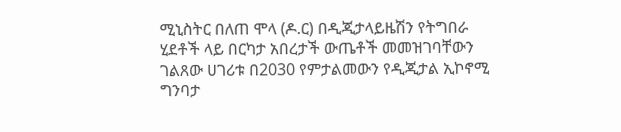ሚኒስትር በለጠ ሞላ (ዶ.ር) በዲጂታላይዜሽን የትግበራ ሂደቶች ላይ በርካታ አበረታች ውጤቶች መመዝገባቸውን ገልጸው ሀገሪቱ በ2030 የምታልመውን የዲጂታል ኢኮኖሚ ግንባታ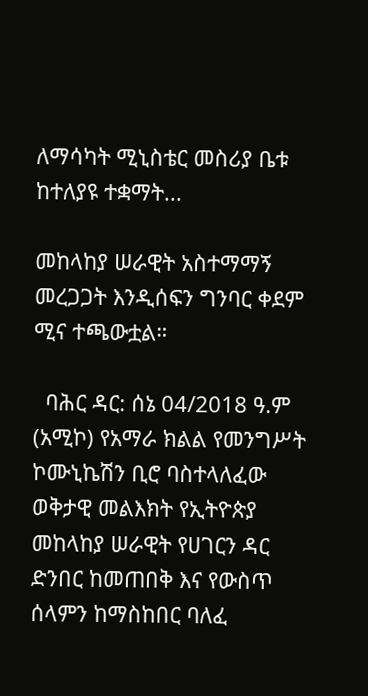ለማሳካት ሚኒስቴር መስሪያ ቤቱ ከተለያዩ ተቋማት...

መከላከያ ሠራዊት አስተማማኝ መረጋጋት እንዲሰፍን ግንባር ቀደም ሚና ተጫውቷል።

  ባሕር ዳር: ሰኔ 04/2018 ዓ.ም (አሚኮ) የአማራ ክልል የመንግሥት ኮሙኒኬሽን ቢሮ ባስተላለፈው ወቅታዊ መልእክት የኢትዮጵያ መከላከያ ሠራዊት የሀገርን ዳር ድንበር ከመጠበቅ እና የውስጥ ሰላምን ከማስከበር ባለፈ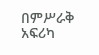በምሥራቅ አፍሪካ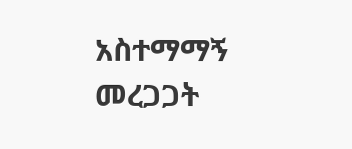አስተማማኝ መረጋጋት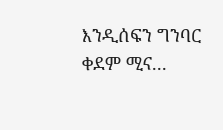እንዲሰፍን ግንባር ቀደም ሚና...